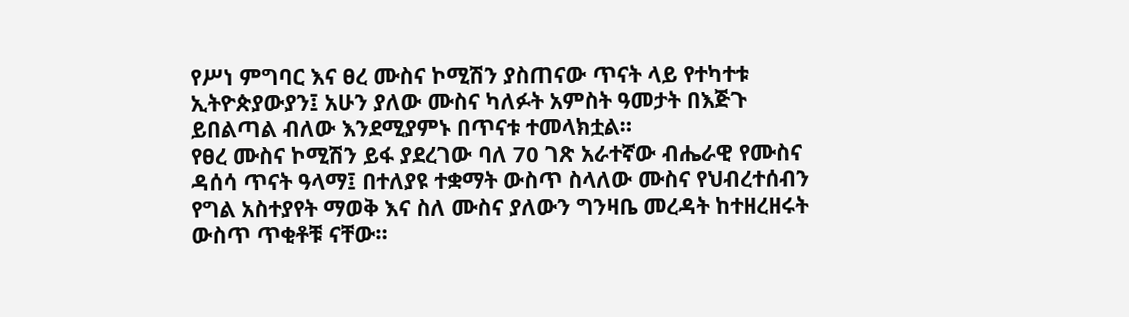የሥነ ምግባር እና ፀረ ሙስና ኮሚሽን ያስጠናው ጥናት ላይ የተካተቱ ኢትዮጵያውያን፤ አሁን ያለው ሙስና ካለፉት አምስት ዓመታት በእጅጉ ይበልጣል ብለው እንደሚያምኑ በጥናቱ ተመላክቷል።
የፀረ ሙስና ኮሚሽን ይፋ ያደረገው ባለ 70 ገጽ አራተኛው ብሔራዊ የሙስና ዳሰሳ ጥናት ዓላማ፤ በተለያዩ ተቋማት ውስጥ ስላለው ሙስና የህብረተሰብን የግል አስተያየት ማወቅ እና ስለ ሙስና ያለውን ግንዛቤ መረዳት ከተዘረዘሩት ውስጥ ጥቂቶቹ ናቸው።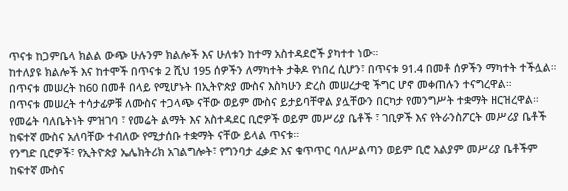ጥናቱ ከጋምቤላ ክልል ውጭ ሁሉንም ክልሎች እና ሁለቱን ከተማ አስተዳደሮች ያካተተ ነው።
ከተለያዩ ክልሎች እና ከተሞች በጥናቱ 2 ሺህ 195 ሰዎችን ለማካተት ታቅዶ የነበረ ሲሆን፣ በጥናቱ 91.4 በመቶ ሰዎችን ማካተት ተችሏል።
በጥናቱ መሠረት ከ60 በመቶ በላይ የሚሆኑት በኢትዮጵያ ሙስና እስካሁን ድረስ መሠረታዊ ችግር ሆኖ መቀጠሉን ተናግረዋል።
በጥናቱ መሠረት ተሳታፊዎቹ ለሙስና ተጋላጭ ናቸው ወይም ሙስና ይታይባቸዋል ያሏቸውን በርካታ የመንግሥት ተቋማት ዘርዝረዋል።
የመሬት ባለቤትነት ምዝገባ ፣ የመሬት ልማት እና አስተዳደር ቢሮዎች ወይም መሥሪያ ቤቶች ፣ ገቢዎች እና የትራንስፖርት መሥሪያ ቤቶች ከፍተኛ ሙስና አለባቸው ተብለው የሚታሰቡ ተቋማት ናቸው ይላል ጥናቱ።
የንግድ ቢሮዎች፣ የኢትዮጵያ ኤሌክትሪክ አገልግሎት፣ የግንባታ ፈቃድ እና ቁጥጥር ባለሥልጣን ወይም ቢሮ አልያም መሥሪያ ቤቶችም ከፍተኛ ሙስና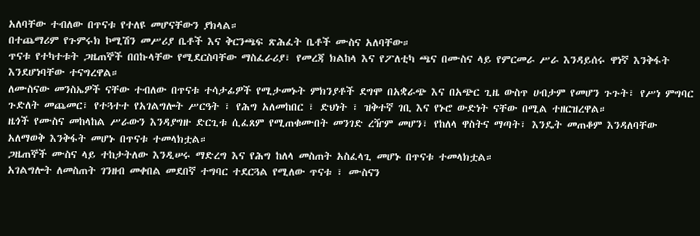አለባቸው ተብለው በጥናቱ የተለዩ መሆናቸውን ያክላል።
በተጨማሪም የጉምሩክ ኮሚሽን መሥሪያ ቤቶች እና ቅርንጫፍ ጽሕፈት ቤቶች ሙስና አለባቸው።
ጥናቱ የተካተቱት ጋዜጠኞች በበኩላቸው የሚደርስባቸው ማስፈራሪያ፣ የመረጃ ክልከላ እና የፖለቲካ ጫና በሙስና ላይ የምርመራ ሥራ እንዳይሰሩ ዋነኛ እንቅፋት እንደሆነባቸው ተናግረዋል።
ለሙስናው መንስኤዎች ናቸው ተብለው በጥናቱ ተሳታፊዎች የሚታመኑት ምክንያቶች ደግሞ በአቋራጭ እና በአጭር ጊዜ ውስጥ ሀብታም የመሆን ጉጉት፣ የሥነ ምግባር ጉድለት መጨመር፣ የተጓተተ የአገልግሎት ሥርዓት ፣ የሕግ አለመከበር ፣ ድህነት ፣ ዝቅተኛ ገቢ እና የኑሮ ውድነት ናቸው በሚል ተዘርዝረዋል።
ዜጎች የሙስና መከላከል ሥራውን እንዳያግዙ ድርጊቱ ሲፈጸም የሚጠቁሙበት መንገድ ረዥም መሆን፣ የከለላ ዋስትና ማጣት፣ እንዴት መጠቆም እንዳለባቸው አለማወቅ እንቅፋት መሆኑ በጥናቱ ተመላክቷል።
ጋዜጠኞች ሙስና ላይ ተከታትለው እንዲሠሩ ማድረግ እና የሕግ ከለላ መስጠት አስፈላጊ መሆኑ በጥናቱ ተመላክቷል።
አገልግሎት ለመስጠት ገንዘብ መቀበል መደበኛ ተግባር ተደርጓል የሚለው ጥናቱ ፣ ሙስናን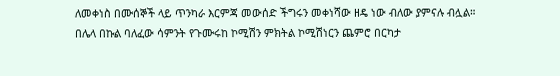ለመቀነስ በሙሰኞች ላይ ጥንካራ እርምጃ መውሰድ ችግሩን መቀነሻው ዘዴ ነው ብለው ያምናሉ ብሏል።
በሌላ በኩል ባለፈው ሳምንት የጉሙሩከ ኮሚሽን ምክትል ኮሚሽነርን ጨምሮ በርካታ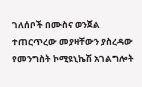ገለሰቦች በሙስና ወንጀል ተጠርጥረው መያዛቸውን ያስረዳው የመንግስት ኮሚዩኒኬሽ አገልግሎት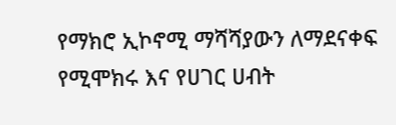የማክሮ ኢኮኖሚ ማሻሻያውን ለማደናቀፍ የሚሞክሩ እና የሀገር ሀብት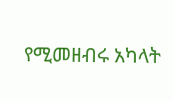የሚመዘብሩ አካላት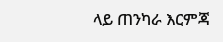ላይ ጠንካራ እርምጃ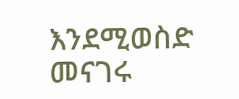እንደሚወስድ መናገሩ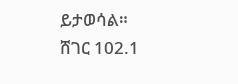ይታወሳል።
ሸገር 102.1